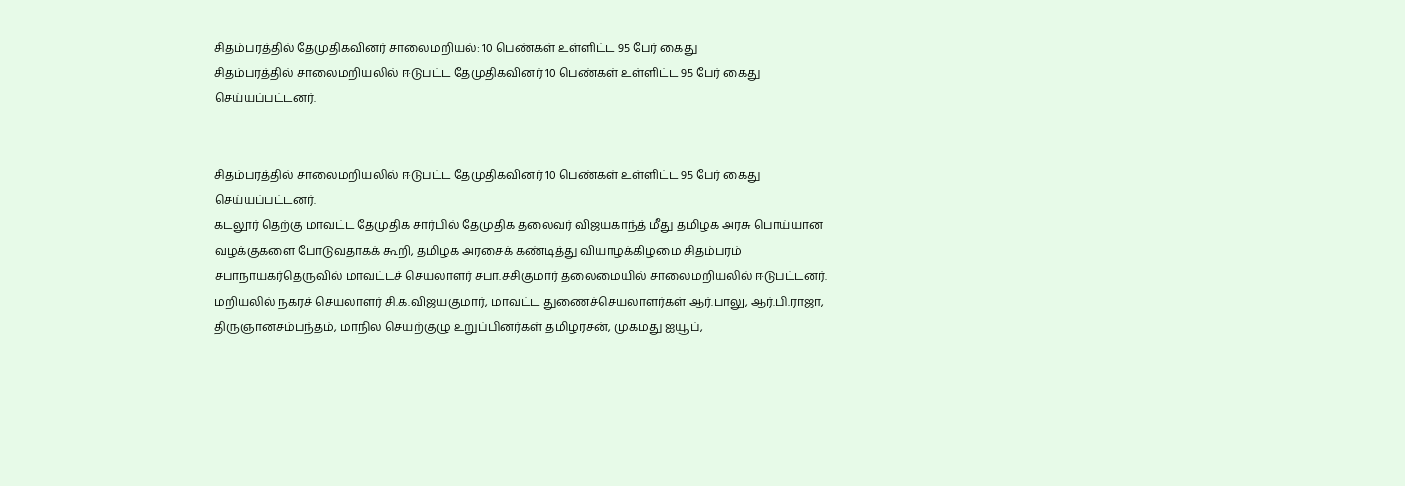சிதம்பரத்தில் தேமுதிகவினர் சாலைமறியல்: 10 பெண்கள் உள்ளிட்ட 95 பேர் கைது
சிதம்பரத்தில் சாலைமறியலில் ஈடுபட்ட தேமுதிகவினர் 10 பெண்கள் உள்ளிட்ட 95 பேர் கைது செய்யப்பட்டனர்.


சிதம்பரத்தில் சாலைமறியலில் ஈடுபட்ட தேமுதிகவினர் 10 பெண்கள் உள்ளிட்ட 95 பேர் கைது செய்யப்பட்டனர்.
கடலூர் தெற்கு மாவட்ட தேமுதிக சார்பில் தேமுதிக தலைவர் விஜயகாந்த் மீது தமிழக அரசு பொய்யான வழக்குகளை போடுவதாகக் கூறி, தமிழக அரசைக் கண்டித்து வியாழக்கிழமை சிதம்பரம் சபாநாயகர்தெருவில் மாவட்டச் செயலாளர் சபா.சசிகுமார் தலைமையில் சாலைமறியலில் ஈடுபட்டனர். மறியலில் நகரச் செயலாளர் சி.க.விஜயகுமார், மாவட்ட துணைச்செயலாளர்கள் ஆர்.பாலு, ஆர்.பி.ராஜா, திருஞானசம்பந்தம், மாநில செயற்குழு உறுப்பினர்கள் தமிழரசன், முகமது ஐயூப்,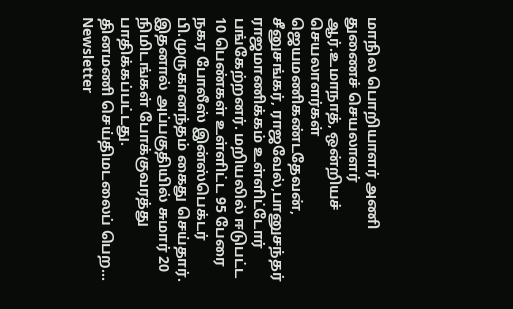மாநில பொறியாளர் அணி துணைச் செயலாளர் ஆர்.உமாநாத், ஒன்றியச் செயலாளர்கள் ஜெயமணிகண்டதேவன், சீனுசங்கர், ராஜவேல்,பானுசந்தர் ராஜமாணிக்கம் உள்ளிட்டோர் பங்கேற்றனர். மறியலில் ஈடுபட்ட 10 பெண்கள் உள்ளிட்ட 95 பேரை நகர போலீஸ் இன்ஸ்பெக்டர் பி.முருகானந்தம் கைது செய்தார். இதனால் அப்பகுதியில் சுமார் 20 நிமிடங்கள் போக்குவரத்து பாதிக்கப்பட்டது.
தினமணி செய்திமடலைப் பெற... Newsletter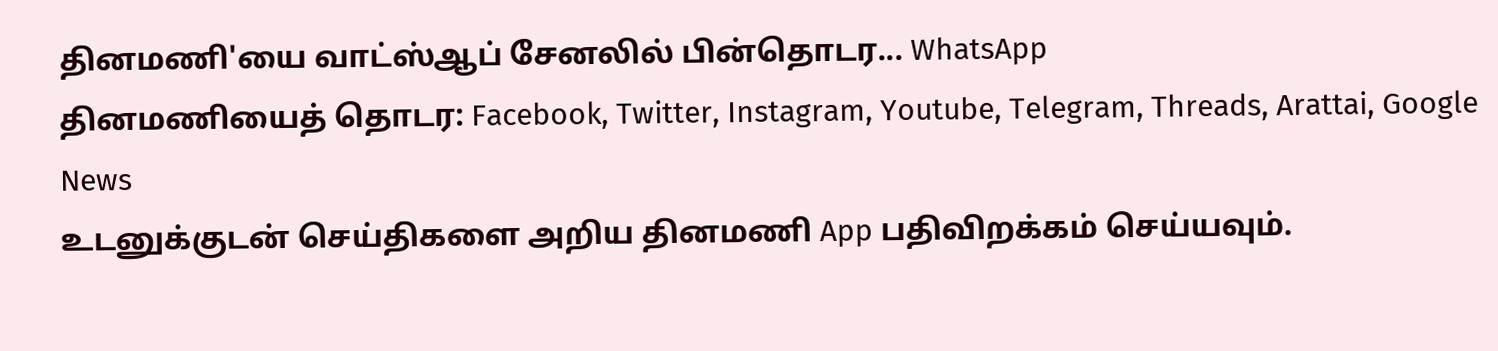தினமணி'யை வாட்ஸ்ஆப் சேனலில் பின்தொடர... WhatsApp
தினமணியைத் தொடர: Facebook, Twitter, Instagram, Youtube, Telegram, Threads, Arattai, Google News
உடனுக்குடன் செய்திகளை அறிய தினமணி App பதிவிறக்கம் செய்யவும்.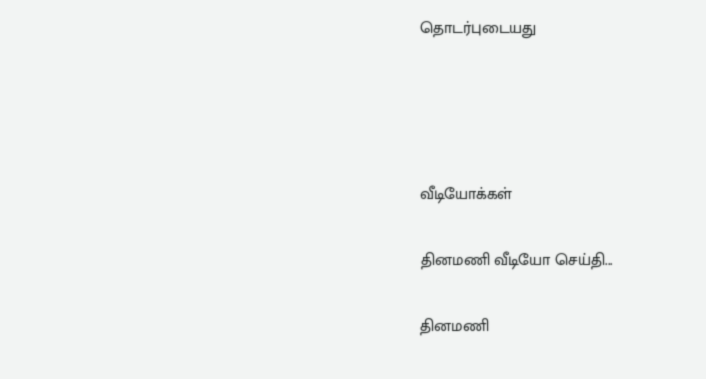தொடர்புடையது




வீடியோக்கள்

தினமணி வீடியோ செய்தி...

தினமணி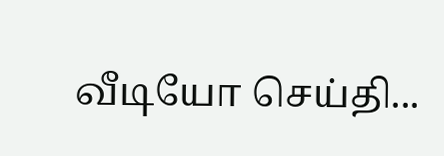வீடியோ செய்தி...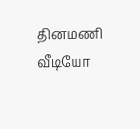தினமணி வீடியோ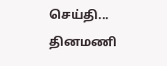செய்தி...
தினமணி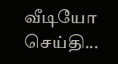வீடியோ செய்தி...